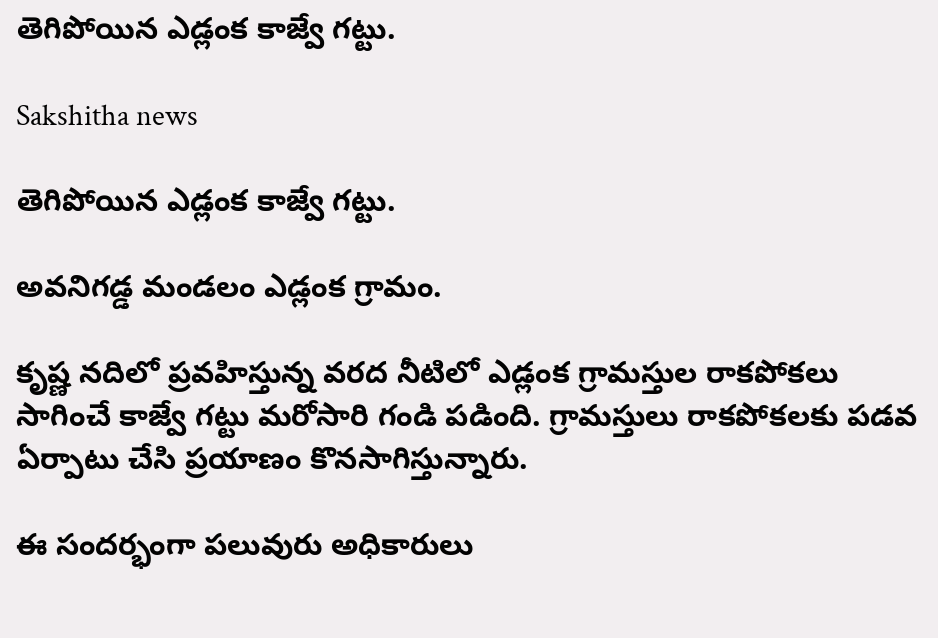తెగిపోయిన ఎడ్లంక కాజ్వే గట్టు.

Sakshitha news

తెగిపోయిన ఎడ్లంక కాజ్వే గట్టు.

అవనిగడ్డ మండలం ఎడ్లంక గ్రామం.

కృష్ణ నదిలో ప్రవహిస్తున్న వరద నీటిలో ఎడ్లంక గ్రామస్తుల రాకపోకలు సాగించే కాజ్వే గట్టు మరోసారి గండి పడింది. గ్రామస్తులు రాకపోకలకు పడవ ఏర్పాటు చేసి ప్రయాణం కొనసాగిస్తున్నారు.

ఈ సందర్భంగా పలువురు అధికారులు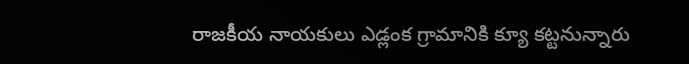రాజకీయ నాయకులు ఎడ్లంక గ్రామానికి క్యూ కట్టనున్నారు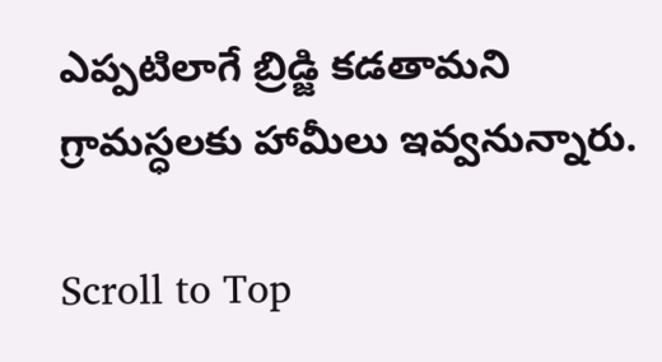ఎప్పటిలాగే బ్రిడ్జి కడతామని గ్రామస్ధలకు హామీలు ఇవ్వనున్నారు.

Scroll to Top